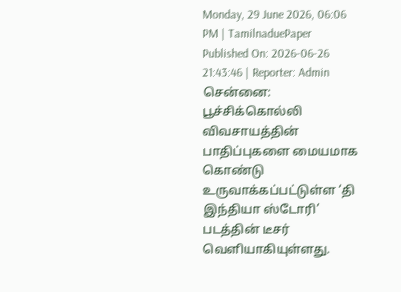Monday, 29 June 2026, 06:06 PM | TamilnaduePaper
Published On: 2026-06-26 21:43:46 | Reporter: Admin
சென்னை: பூச்சிக்கொல்லி விவசாயத்தின் பாதிப்புகளை மையமாக கொண்டு உருவாக்கப்பட்டுள்ள ‘தி இந்தியா ஸ்டோரி’ படத்தின் டீசர் வெளியாகியுள்ளது.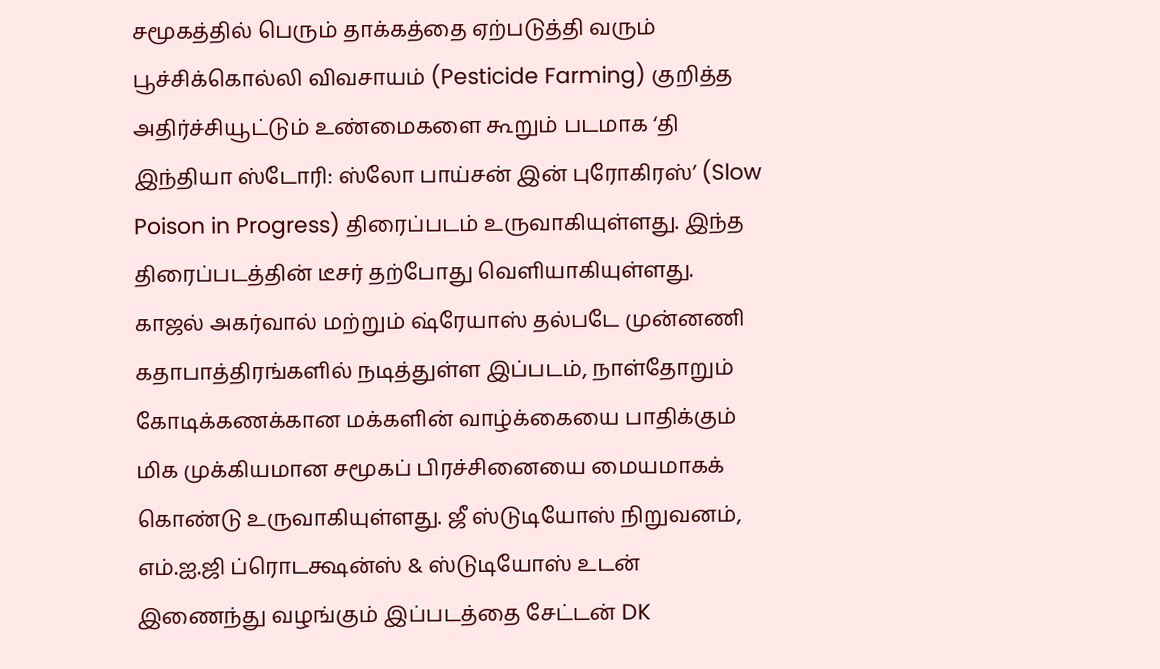சமூகத்தில் பெரும் தாக்கத்தை ஏற்படுத்தி வரும் பூச்சிக்கொல்லி விவசாயம் (Pesticide Farming) குறித்த அதிர்ச்சியூட்டும் உண்மைகளை கூறும் படமாக ‘தி இந்தியா ஸ்டோரி: ஸ்லோ பாய்சன் இன் புரோகிரஸ்’ (Slow Poison in Progress) திரைப்படம் உருவாகியுள்ளது. இந்த திரைப்படத்தின் டீசர் தற்போது வெளியாகியுள்ளது. காஜல் அகர்வால் மற்றும் ஷ்ரேயாஸ் தல்படே முன்னணி கதாபாத்திரங்களில் நடித்துள்ள இப்படம், நாள்தோறும் கோடிக்கணக்கான மக்களின் வாழ்க்கையை பாதிக்கும் மிக முக்கியமான சமூகப் பிரச்சினையை மையமாகக் கொண்டு உருவாகியுள்ளது. ஜீ ஸ்டுடியோஸ் நிறுவனம், எம்.ஐ.ஜி ப்ரொடக்ஷன்ஸ் & ஸ்டுடியோஸ் உடன் இணைந்து வழங்கும் இப்படத்தை சேட்டன் DK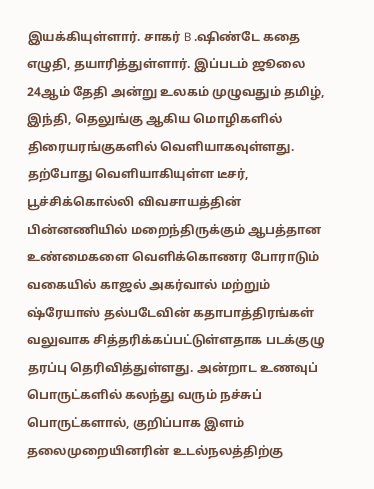இயக்கியுள்ளார். சாகர் B .ஷிண்டே கதை எழுதி, தயாரித்துள்ளார். இப்படம் ஜூலை 24ஆம் தேதி அன்று உலகம் முழுவதும் தமிழ், இந்தி, தெலுங்கு ஆகிய மொழிகளில் திரையரங்குகளில் வெளியாகவுள்ளது. தற்போது வெளியாகியுள்ள டீசர், பூச்சிக்கொல்லி விவசாயத்தின் பின்னணியில் மறைந்திருக்கும் ஆபத்தான உண்மைகளை வெளிக்கொணர போராடும் வகையில் காஜல் அகர்வால் மற்றும் ஷ்ரேயாஸ் தல்படேவின் கதாபாத்திரங்கள் வலுவாக சித்தரிக்கப்பட்டுள்ளதாக படக்குழு தரப்பு தெரிவித்துள்ளது. அன்றாட உணவுப் பொருட்களில் கலந்து வரும் நச்சுப் பொருட்களால், குறிப்பாக இளம் தலைமுறையினரின் உடல்நலத்திற்கு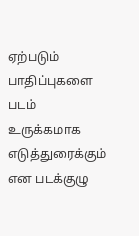ஏற்படும் பாதிப்புகளை படம் உருக்கமாக எடுத்துரைக்கும் என படக்குழு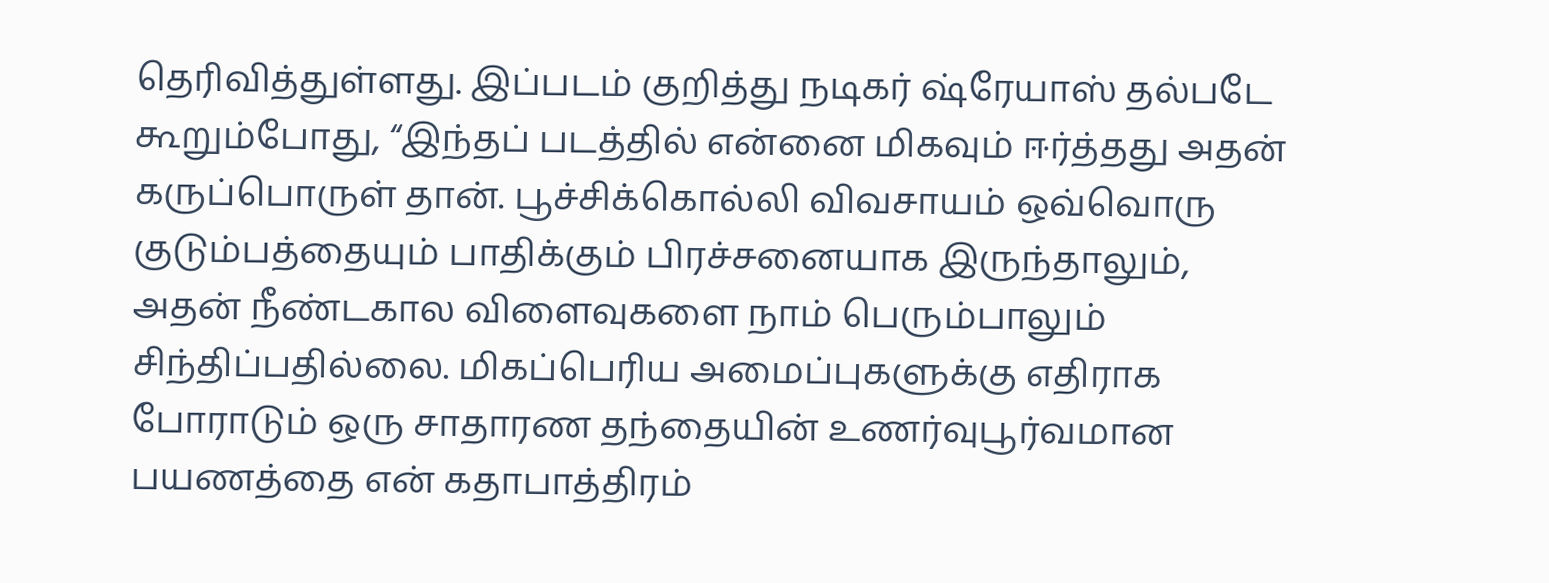தெரிவித்துள்ளது. இப்படம் குறித்து நடிகர் ஷ்ரேயாஸ் தல்படே கூறும்போது, “இந்தப் படத்தில் என்னை மிகவும் ஈர்த்தது அதன் கருப்பொருள் தான். பூச்சிக்கொல்லி விவசாயம் ஒவ்வொரு குடும்பத்தையும் பாதிக்கும் பிரச்சனையாக இருந்தாலும், அதன் நீண்டகால விளைவுகளை நாம் பெரும்பாலும் சிந்திப்பதில்லை. மிகப்பெரிய அமைப்புகளுக்கு எதிராக போராடும் ஒரு சாதாரண தந்தையின் உணர்வுபூர்வமான பயணத்தை என் கதாபாத்திரம்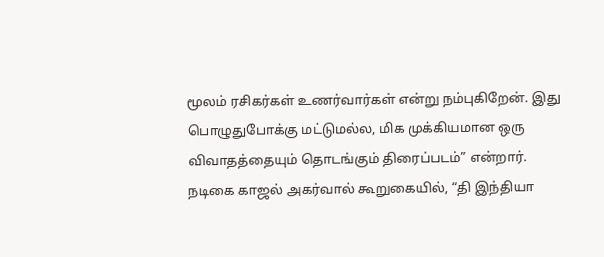மூலம் ரசிகர்கள் உணர்வார்கள் என்று நம்புகிறேன். இது பொழுதுபோக்கு மட்டுமல்ல, மிக முக்கியமான ஒரு விவாதத்தையும் தொடங்கும் திரைப்படம்” என்றார். நடிகை காஜல் அகர்வால் கூறுகையில், “தி இந்தியா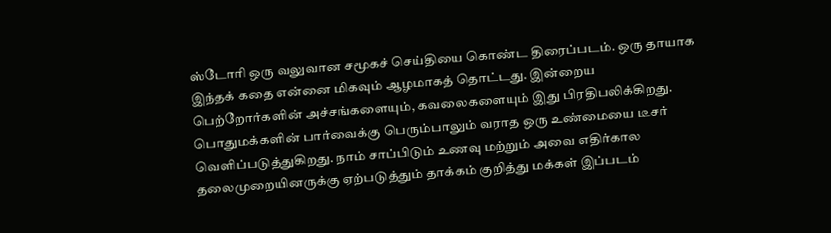ஸ்டோரி ஒரு வலுவான சமூகச் செய்தியை கொண்ட திரைப்படம். ஒரு தாயாக இந்தக் கதை என்னை மிகவும் ஆழமாகத் தொட்டது. இன்றைய பெற்றோர்களின் அச்சங்களையும், கவலைகளையும் இது பிரதிபலிக்கிறது. பொதுமக்களின் பார்வைக்கு பெரும்பாலும் வராத ஒரு உண்மையை டீசர் வெளிப்படுத்துகிறது. நாம் சாப்பிடும் உணவு மற்றும் அவை எதிர்கால தலைமுறையினருக்கு ஏற்படுத்தும் தாக்கம் குறித்து மக்கள் இப்படம்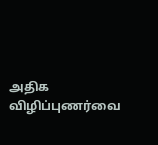அதிக விழிப்புணர்வை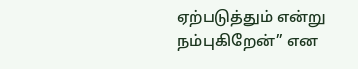ஏற்படுத்தும் என்று நம்புகிறேன்” என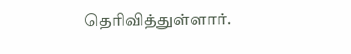தெரிவித்துள்ளார்.